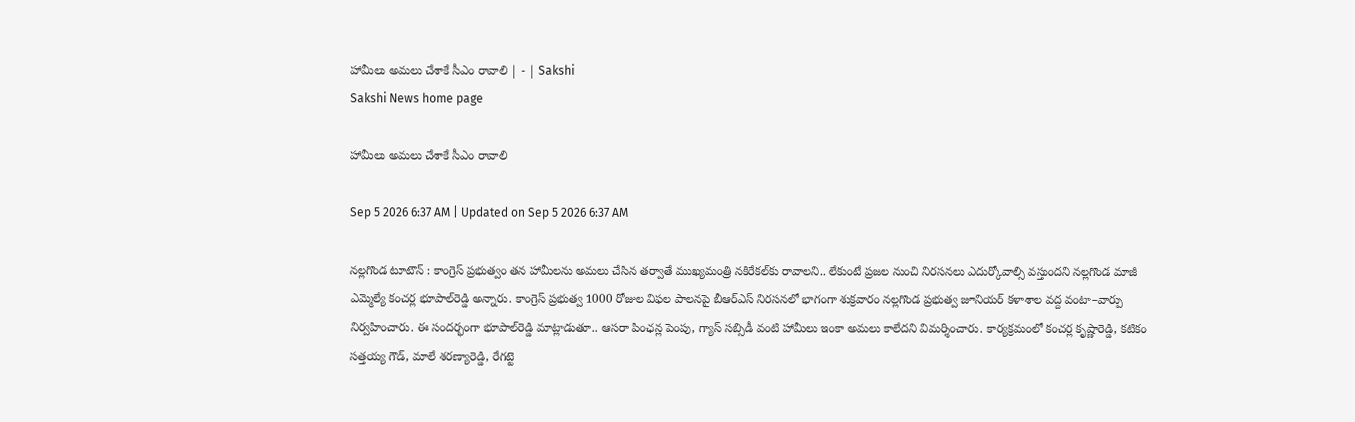హామీలు అమలు చేశాకే సీఎం రావాలి | - | Sakshi
Sakshi News home page

హామీలు అమలు చేశాకే సీఎం రావాలి

Sep 5 2026 6:37 AM | Updated on Sep 5 2026 6:37 AM

నల్లగొండ టూటౌన్‌ : కాంగ్రెస్‌ ప్రభుత్వం తన హామీలను అమలు చేసిన తర్వాతే ముఖ్యమంత్రి నకిరేకల్‌కు రావాలని.. లేకుంటే ప్రజల నుంచి నిరసనలు ఎదుర్కోవాల్సి వస్తుందని నల్లగొండ మాజీ ఎమ్మెల్యే కంచర్ల భూపాల్‌రెడ్డి అన్నారు. కాంగ్రెస్‌ ప్రభుత్వ 1000 రోజుల విఫల పాలనపై బీఆర్‌ఎస్‌ నిరసనలో భాగంగా శుక్రవారం నల్లగొండ ప్రభుత్వ జూనియర్‌ కళాశాల వద్ద వంటా–వార్పు నిర్వహించారు. ఈ సందర్భంగా భూపాల్‌రెడ్డి మాట్లాడుతూ.. ఆసరా పింఛన్ల పెంపు, గ్యాస్‌ సబ్సిడీ వంటి హామీలు ఇంకా అమలు కాలేదని విమర్శించారు. కార్యక్రమంలో కంచర్ల కృష్ణారెడ్డి, కటికం సత్తయ్య గౌడ్‌, మాలే శరణ్యారెడ్డి, రేగట్టె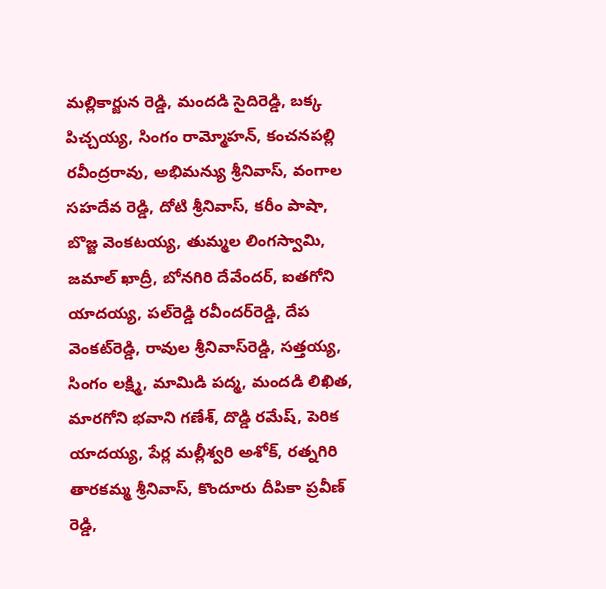మల్లికార్జున రెడ్డి, మందడి సైదిరెడ్డి, బక్క పిచ్చయ్య, సింగం రామ్మోహన్‌, కంచనపల్లి రవీంద్రరావు, అభిమన్యు శ్రీనివాస్‌, వంగాల సహదేవ రెడ్డి, దోటి శ్రీనివాస్‌, కరీం పాషా, బొజ్జ వెంకటయ్య, తుమ్మల లింగస్వామి, జమాల్‌ ఖాద్రీ, బోనగిరి దేవేందర్‌, ఐతగోని యాదయ్య, పల్‌రెడ్డి రవీందర్‌రెడ్డి, దేప వెంకట్‌రెడ్డి, రావుల శ్రీనివాస్‌రెడ్డి, సత్తయ్య, సింగం లక్ష్మి, మామిడి పద్మ, మందడి లిఖిత, మారగోని భవాని గణేశ్‌, దొడ్డి రమేష్‌, పెరిక యాదయ్య, పేర్ల మల్లీశ్వరి అశోక్‌, రత్నగిరి తారకమ్మ శ్రీనివాస్‌, కొందూరు దీపికా ప్రవీణ్‌ రెడ్డి,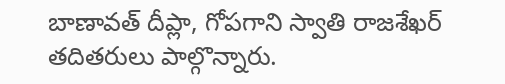బాణావత్‌ దీప్లా, గోపగాని స్వాతి రాజశేఖర్‌ తదితరులు పాల్గొన్నారు.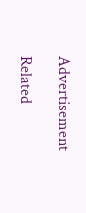Advertisement

Related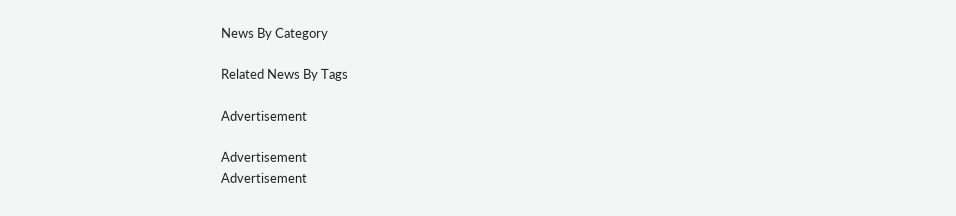News By Category

Related News By Tags

Advertisement

Advertisement
Advertisement